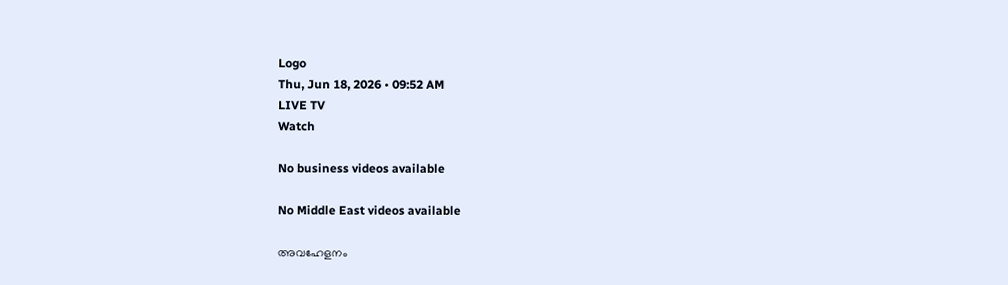Logo
Thu, Jun 18, 2026 • 09:52 AM
LIVE TV
Watch

No business videos available

No Middle East videos available

അവഹേളനം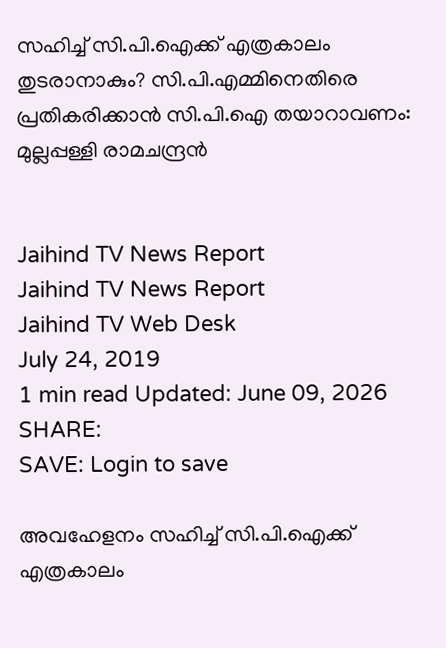സഹിച്ച് സി.പി.ഐക്ക് എത്രകാലം തുടരാനാകും? സി.പി.എമ്മിനെതിരെ പ്രതികരിക്കാന്‍ സി.പി.ഐ തയാറാവണം: മുല്ലപ്പള്ളി രാമചന്ദ്രന്‍


Jaihind TV News Report
Jaihind TV News Report
Jaihind TV Web Desk
July 24, 2019
1 min read Updated: June 09, 2026
SHARE:
SAVE: Login to save

അവഹേളനം സഹിച്ച് സി.പി.ഐക്ക് എത്രകാലം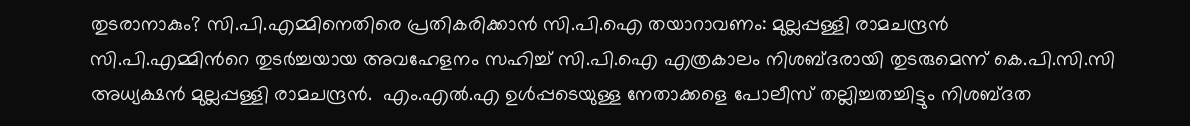തുടരാനാകും? സി.പി.എമ്മിനെതിരെ പ്രതികരിക്കാന്‍ സി.പി.ഐ തയാറാവണം: മുല്ലപ്പള്ളി രാമചന്ദ്രന്‍
സി.പി.എമ്മിന്‍റെ തുടര്‍ച്ചയായ അവഹേളനം സഹിച്ച് സി.പി.ഐ എത്രകാലം നിശബ്ദരായി തുടരുമെന്ന് കെ.പി.സി.സി അധ്യക്ഷന്‍ മുല്ലപ്പള്ളി രാമചന്ദ്രന്‍.  എം.എല്‍.എ ഉള്‍പ്പടെയുള്ള നേതാക്കളെ പോലീസ് തല്ലിച്ചതച്ചിട്ടും നിശബ്ദത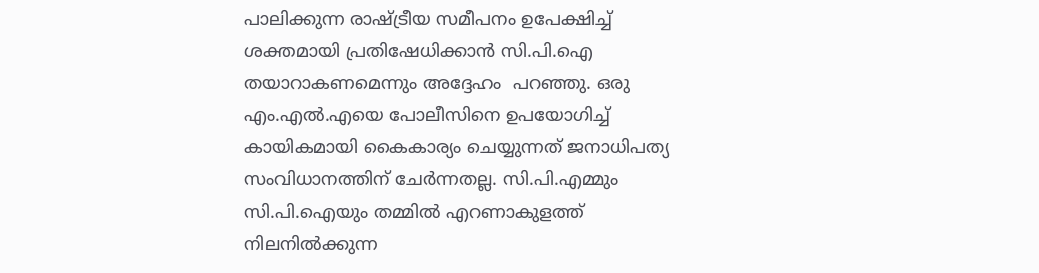പാലിക്കുന്ന രാഷ്ട്രീയ സമീപനം ഉപേക്ഷിച്ച് ശക്തമായി പ്രതിഷേധിക്കാന്‍ സി.പി.ഐ തയാറാകണമെന്നും അദ്ദേഹം  പറഞ്ഞു. ഒരു എം.എല്‍.എയെ പോലീസിനെ ഉപയോഗിച്ച് കായികമായി കൈകാര്യം ചെയ്യുന്നത് ജനാധിപത്യ സംവിധാനത്തിന് ചേര്‍ന്നതല്ല. സി.പി.എമ്മും സി.പി.ഐയും തമ്മില്‍ എറണാകുളത്ത് നിലനില്‍ക്കുന്ന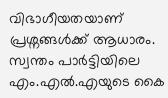വിഭാഗീയതയാണ് പ്രശ്നങ്ങള്‍ക്ക് ആധാരം. സ്വന്തം പാര്‍ട്ടിയിലെ എം.എല്‍.എയുടെ കൈ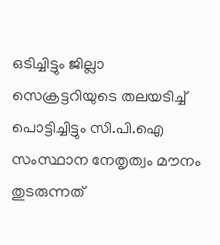ഒടിച്ചിട്ടും ജില്ലാ സെക്രട്ടറിയുടെ തലയടിച്ച് പൊട്ടിച്ചിട്ടും സി.പി.ഐ സംസ്ഥാന നേതൃത്വം മൗനം തുടരുന്നത്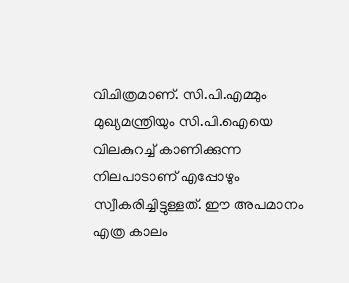വിചിത്രമാണ്. സി.പി.എമ്മും മുഖ്യമന്ത്രിയും സി.പി.ഐയെ വിലകുറച്ച് കാണിക്കുന്ന നിലപാടാണ് എപ്പോഴും സ്വീകരിച്ചിട്ടുള്ളത്. ഈ അപമാനം എത്ര കാലം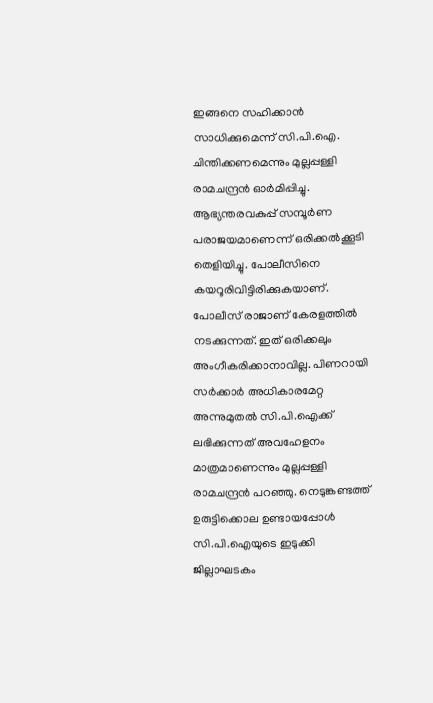ഇങ്ങനെ സഹിക്കാന്‍ സാധിക്കുമെന്ന് സി.പി.ഐ. ചിന്തിക്കണമെന്നും മുല്ലപ്പള്ളി രാമചന്ദ്രന്‍ ഓര്‍മിപ്പിച്ചു. ആഭ്യന്തരവകുപ്പ് സമ്പൂര്‍ണ പരാജയമാണെന്ന് ഒരിക്കല്‍ക്കൂടി തെളിയിച്ചു. പോലീസിനെ കയറൂരിവിട്ടിരിക്കുകയാണ്. പോലീസ് രാജാണ് കേരളത്തില്‍ നടക്കുന്നത്. ഇത് ഒരിക്കലും അംഗീകരിക്കാനാവില്ല. പിണറായി സര്‍ക്കാര്‍ അധികാരമേറ്റ അന്നുമുതല്‍ സി.പി.ഐക്ക് ലഭിക്കുന്നത് അവഹേളനം മാത്രമാണെന്നും മുല്ലപ്പള്ളി രാമചന്ദ്രന്‍ പറഞ്ഞു. നെടുങ്കണ്ടത്ത് ഉരുട്ടിക്കൊല ഉണ്ടായപ്പോള്‍ സി.പി.ഐയുടെ ഇടുക്കി ജില്ലാഘടകം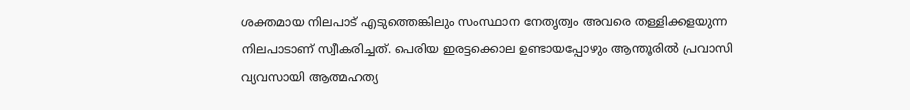ശക്തമായ നിലപാട് എടുത്തെങ്കിലും സംസ്ഥാന നേതൃത്വം അവരെ തള്ളിക്കളയുന്ന നിലപാടാണ് സ്വീകരിച്ചത്. പെരിയ ഇരട്ടക്കൊല ഉണ്ടായപ്പോഴും ആന്തൂരില്‍ പ്രവാസി വ്യവസായി ആത്മഹത്യ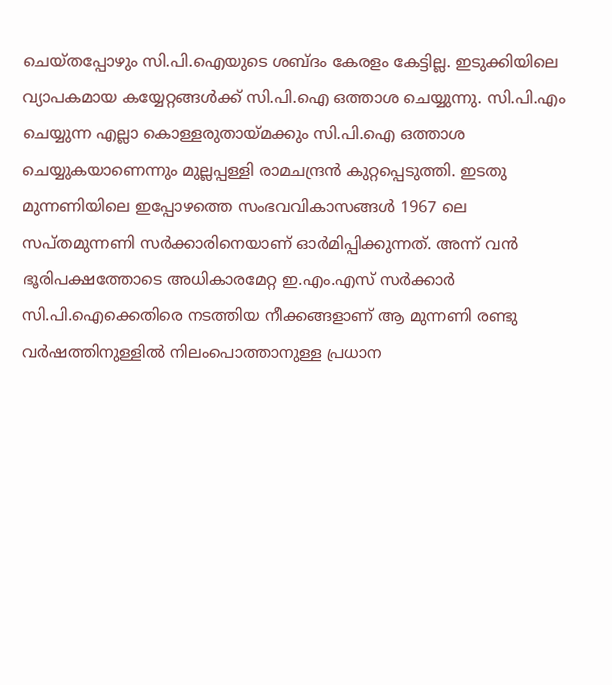ചെയ്തപ്പോഴും സി.പി.ഐയുടെ ശബ്ദം കേരളം കേട്ടില്ല. ഇടുക്കിയിലെ വ്യാപകമായ കയ്യേറ്റങ്ങള്‍ക്ക് സി.പി.ഐ ഒത്താശ ചെയ്യുന്നു. സി.പി.എം ചെയ്യുന്ന എല്ലാ കൊള്ളരുതായ്മക്കും സി.പി.ഐ ഒത്താശ ചെയ്യുകയാണെന്നും മുല്ലപ്പള്ളി രാമചന്ദ്രന്‍ കുറ്റപ്പെടുത്തി. ഇടതു മുന്നണിയിലെ ഇപ്പോഴത്തെ സംഭവവികാസങ്ങള്‍ 1967 ലെ സപ്തമുന്നണി സര്‍ക്കാരിനെയാണ് ഓര്‍മിപ്പിക്കുന്നത്. അന്ന് വന്‍ ഭൂരിപക്ഷത്തോടെ അധികാരമേറ്റ ഇ.എം.എസ് സര്‍ക്കാര്‍ സി.പി.ഐക്കെതിരെ നടത്തിയ നീക്കങ്ങളാണ് ആ മുന്നണി രണ്ടു വര്‍ഷത്തിനുള്ളില്‍ നിലംപൊത്താനുള്ള പ്രധാന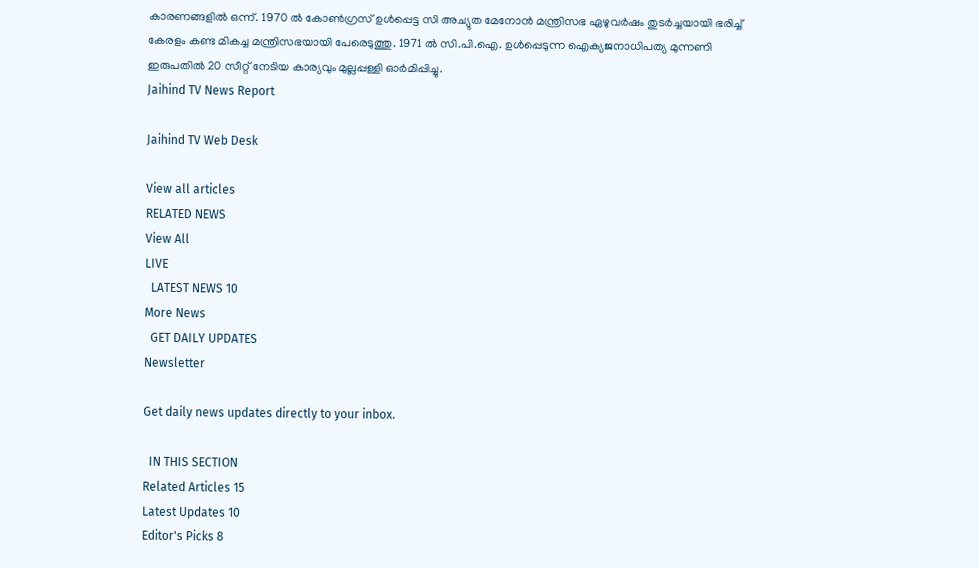കാരണങ്ങളില്‍ ഒന്ന്. 1970 ല്‍ കോണ്‍ഗ്രസ് ഉള്‍പ്പെട്ട സി അച്യുത മേനോന്‍ മന്ത്രിസഭ ഏഴുവര്‍ഷം തുടര്‍ച്ചയായി ഭരിച്ച് കേരളം കണ്ട മികച്ച മന്ത്രിസഭയായി പേരെടുത്തു. 1971 ല്‍ സി.പി.ഐ. ഉള്‍പ്പെടുന്ന ഐക്യജനാധിപത്യ മുന്നണി ഇരുപതില്‍ 20 സീറ്റ് നേടിയ കാര്യവും മുല്ലപ്പള്ളി ഓര്‍മിപ്പിച്ചു.
Jaihind TV News Report

Jaihind TV Web Desk

View all articles
RELATED NEWS
View All
LIVE
  LATEST NEWS 10
More News
  GET DAILY UPDATES
Newsletter

Get daily news updates directly to your inbox.

  IN THIS SECTION
Related Articles 15
Latest Updates 10
Editor's Picks 8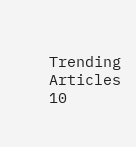Trending Articles 10